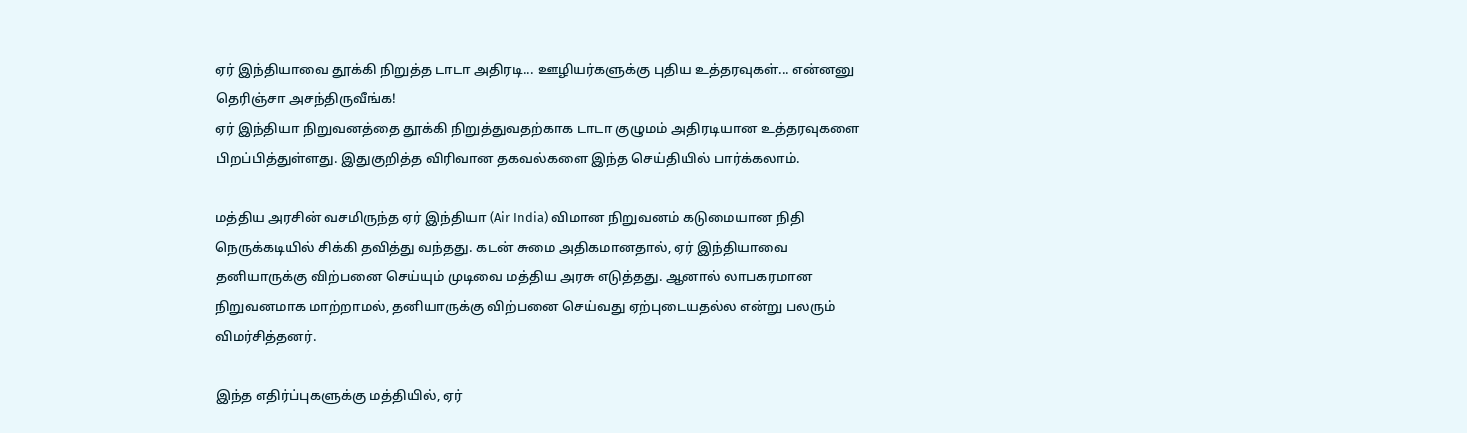ஏர் இந்தியாவை தூக்கி நிறுத்த டாடா அதிரடி... ஊழியர்களுக்கு புதிய உத்தரவுகள்... என்னனு தெரிஞ்சா அசந்திருவீங்க!
ஏர் இந்தியா நிறுவனத்தை தூக்கி நிறுத்துவதற்காக டாடா குழுமம் அதிரடியான உத்தரவுகளை பிறப்பித்துள்ளது. இதுகுறித்த விரிவான தகவல்களை இந்த செய்தியில் பார்க்கலாம்.

மத்திய அரசின் வசமிருந்த ஏர் இந்தியா (Air India) விமான நிறுவனம் கடுமையான நிதி நெருக்கடியில் சிக்கி தவித்து வந்தது. கடன் சுமை அதிகமானதால், ஏர் இந்தியாவை தனியாருக்கு விற்பனை செய்யும் முடிவை மத்திய அரசு எடுத்தது. ஆனால் லாபகரமான நிறுவனமாக மாற்றாமல், தனியாருக்கு விற்பனை செய்வது ஏற்புடையதல்ல என்று பலரும் விமர்சித்தனர்.

இந்த எதிர்ப்புகளுக்கு மத்தியில், ஏர்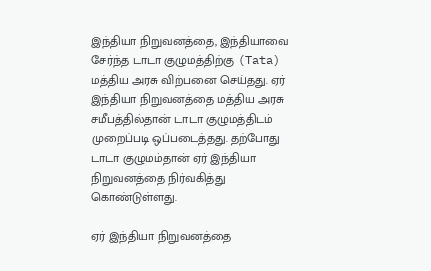இந்தியா நிறுவனத்தை, இந்தியாவை சேர்ந்த டாடா குழுமத்திற்கு (Tata) மத்திய அரசு விற்பனை செய்தது. ஏர் இந்தியா நிறுவனத்தை மத்திய அரசு சமீபத்தில்தான் டாடா குழுமத்திடம் முறைப்படி ஒப்படைத்தது. தற்போது டாடா குழுமம்தான் ஏர் இந்தியா நிறுவனத்தை நிர்வகித்து கொண்டுள்ளது.

ஏர் இந்தியா நிறுவனத்தை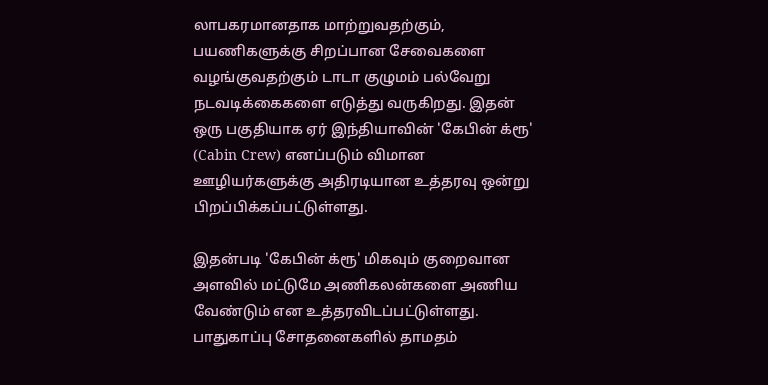லாபகரமானதாக மாற்றுவதற்கும், பயணிகளுக்கு சிறப்பான சேவைகளை வழங்குவதற்கும் டாடா குழுமம் பல்வேறு நடவடிக்கைகளை எடுத்து வருகிறது. இதன் ஒரு பகுதியாக ஏர் இந்தியாவின் 'கேபின் க்ரூ' (Cabin Crew) எனப்படும் விமான ஊழியர்களுக்கு அதிரடியான உத்தரவு ஒன்று பிறப்பிக்கப்பட்டுள்ளது.

இதன்படி 'கேபின் க்ரூ' மிகவும் குறைவான அளவில் மட்டுமே அணிகலன்களை அணிய வேண்டும் என உத்தரவிடப்பட்டுள்ளது. பாதுகாப்பு சோதனைகளில் தாமதம்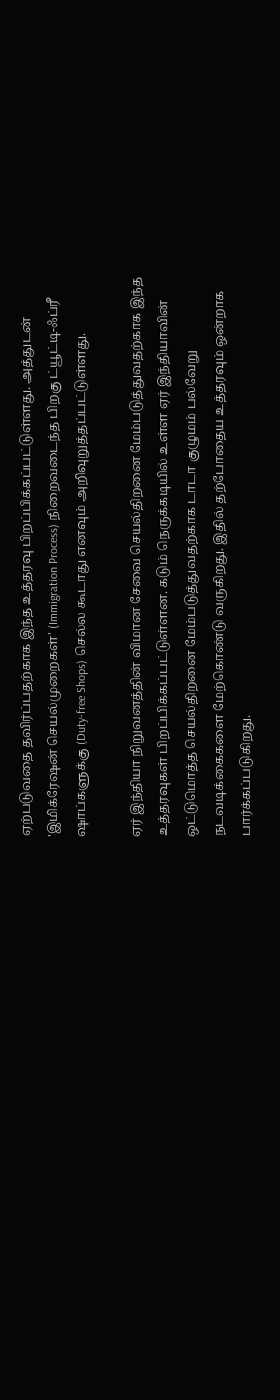ஏற்படுவதை தவிர்ப்பதற்காக இந்த உத்தரவு பிறப்பிக்கப்பட்டுள்ளது. அத்துடன் 'இமிக்ரேஷன் செயல்முறைகள்' (Immigration Process) நிறைவடைந்த பிறகு ட்யூட்டி-ஃப்ரீ ஷாப்களுக்கு (Duty-free Shops) செல்ல கூடாது எனவும் அறிவுறுத்தப்பட்டுள்ளது.

ஏர் இந்தியா நிறுவனத்தின் விமான சேவை செயல்திறனை மேம்படுத்துவதற்காக இந்த உத்தரவுகள் பிறப்பிக்கப்பட்டுள்ளன. கடும் நெருக்கடியில் உள்ள ஏர் இந்தியாவின் ஒட்டுமொத்த செயல்திறனை மேம்படுத்துவதற்காக டாடா குழுமம் பல்வேறு நடவடிக்கைகளை மேற்கொண்டு வருகிறது. இதில் தற்போதைய உத்தரவும் ஒன்றாக பார்க்கப்படுகிறது.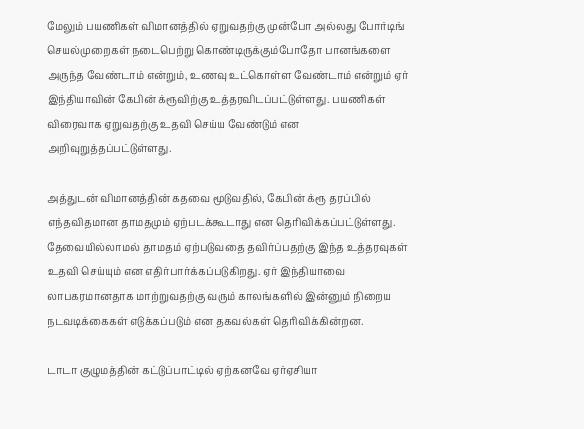மேலும் பயணிகள் விமானத்தில் ஏறுவதற்கு முன்போ அல்லது போர்டிங் செயல்முறைகள் நடைபெற்று கொண்டிருக்கும்போதோ பானங்களை அருந்த வேண்டாம் என்றும், உணவு உட்கொள்ள வேண்டாம் என்றும் ஏர் இந்தியாவின் கேபின் க்ரூவிற்கு உத்தரவிடப்பட்டுள்ளது. பயணிகள் விரைவாக ஏறுவதற்கு உதவி செய்ய வேண்டும் என அறிவுறுத்தப்பட்டுள்ளது.

அத்துடன் விமானத்தின் கதவை மூடுவதில், கேபின் க்ரூ தரப்பில் எந்தவிதமான தாமதமும் ஏற்படக்கூடாது என தெரிவிக்கப்பட்டுள்ளது. தேவையில்லாமல் தாமதம் ஏற்படுவதை தவிர்ப்பதற்கு இந்த உத்தரவுகள் உதவி செய்யும் என எதிர்பார்க்கப்படுகிறது. ஏர் இந்தியாவை லாபகரமானதாக மாற்றுவதற்கு வரும் காலங்களில் இன்னும் நிறைய நடவடிக்கைகள் எடுக்கப்படும் என தகவல்கள் தெரிவிக்கின்றன.

டாடா குழுமத்தின் கட்டுப்பாட்டில் ஏற்கனவே ஏர்ஏசியா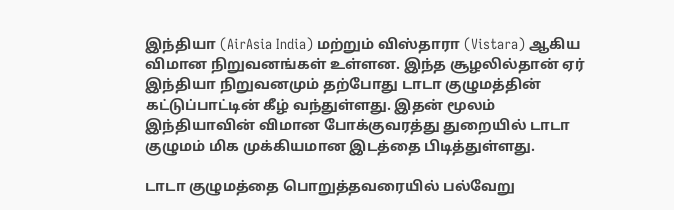இந்தியா (AirAsia India) மற்றும் விஸ்தாரா (Vistara) ஆகிய விமான நிறுவனங்கள் உள்ளன. இந்த சூழலில்தான் ஏர் இந்தியா நிறுவனமும் தற்போது டாடா குழுமத்தின் கட்டுப்பாட்டின் கீழ் வந்துள்ளது. இதன் மூலம் இந்தியாவின் விமான போக்குவரத்து துறையில் டாடா குழுமம் மிக முக்கியமான இடத்தை பிடித்துள்ளது.

டாடா குழுமத்தை பொறுத்தவரையில் பல்வேறு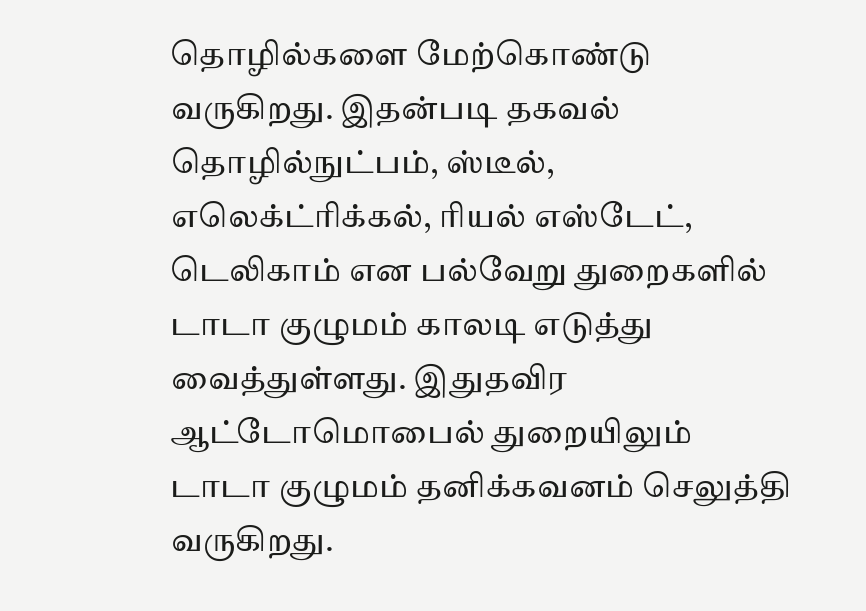தொழில்களை மேற்கொண்டு வருகிறது. இதன்படி தகவல் தொழில்நுட்பம், ஸ்டீல், எலெக்ட்ரிக்கல், ரியல் எஸ்டேட், டெலிகாம் என பல்வேறு துறைகளில் டாடா குழுமம் காலடி எடுத்து வைத்துள்ளது. இதுதவிர ஆட்டோமொபைல் துறையிலும் டாடா குழுமம் தனிக்கவனம் செலுத்தி வருகிறது.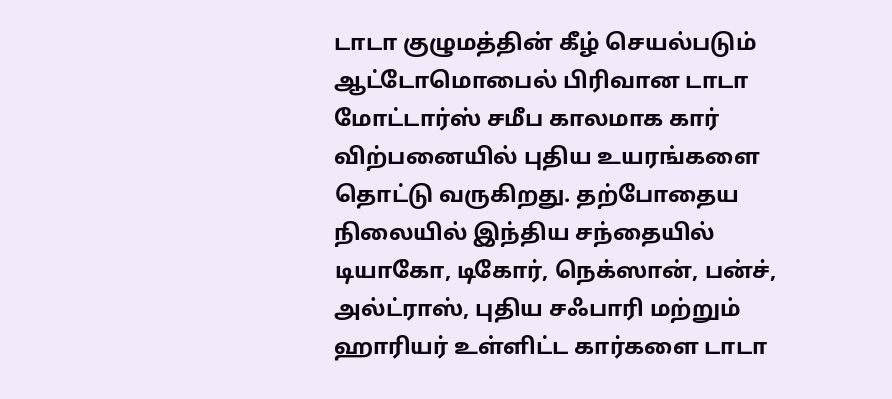டாடா குழுமத்தின் கீழ் செயல்படும் ஆட்டோமொபைல் பிரிவான டாடா மோட்டார்ஸ் சமீப காலமாக கார் விற்பனையில் புதிய உயரங்களை தொட்டு வருகிறது. தற்போதைய நிலையில் இந்திய சந்தையில் டியாகோ, டிகோர், நெக்ஸான், பன்ச், அல்ட்ராஸ், புதிய சஃபாரி மற்றும் ஹாரியர் உள்ளிட்ட கார்களை டாடா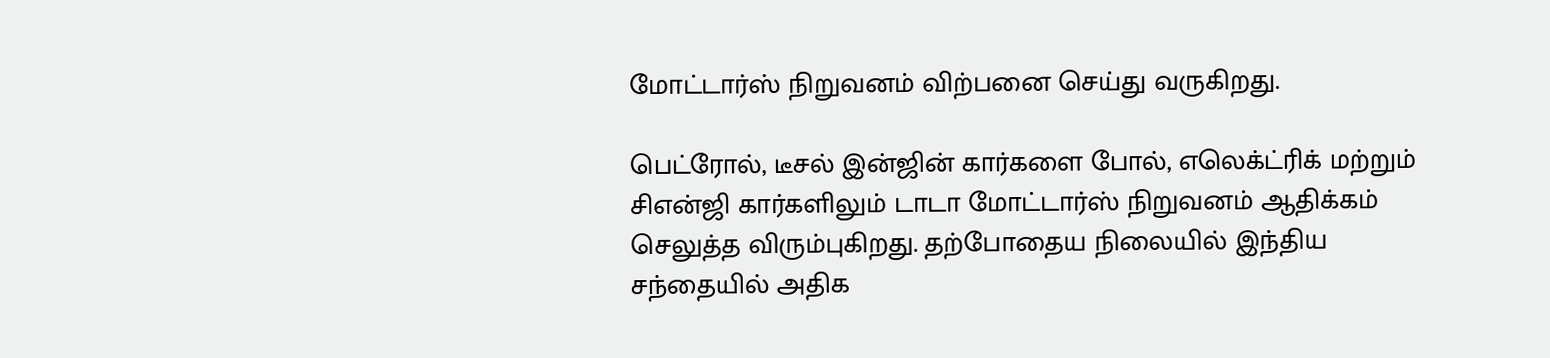மோட்டார்ஸ் நிறுவனம் விற்பனை செய்து வருகிறது.

பெட்ரோல், டீசல் இன்ஜின் கார்களை போல், எலெக்ட்ரிக் மற்றும் சிஎன்ஜி கார்களிலும் டாடா மோட்டார்ஸ் நிறுவனம் ஆதிக்கம் செலுத்த விரும்புகிறது. தற்போதைய நிலையில் இந்திய சந்தையில் அதிக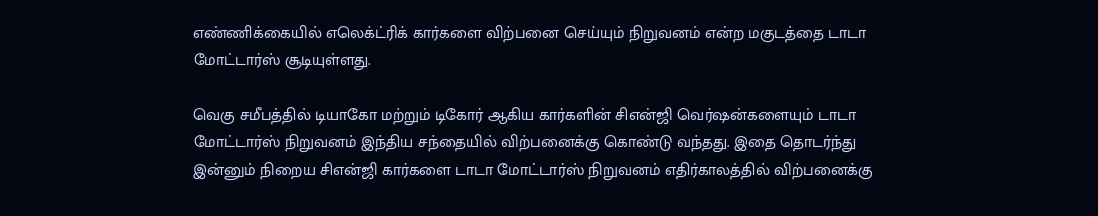எண்ணிக்கையில் எலெக்ட்ரிக் கார்களை விற்பனை செய்யும் நிறுவனம் என்ற மகுடத்தை டாடா மோட்டார்ஸ் சூடியுள்ளது.

வெகு சமீபத்தில் டியாகோ மற்றும் டிகோர் ஆகிய கார்களின் சிஎன்ஜி வெர்ஷன்களையும் டாடா மோட்டார்ஸ் நிறுவனம் இந்திய சந்தையில் விற்பனைக்கு கொண்டு வந்தது. இதை தொடர்ந்து இன்னும் நிறைய சிஎன்ஜி கார்களை டாடா மோட்டார்ஸ் நிறுவனம் எதிர்காலத்தில் விற்பனைக்கு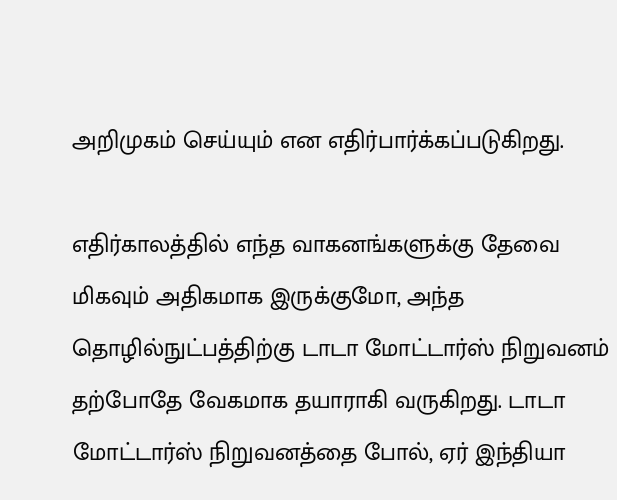அறிமுகம் செய்யும் என எதிர்பார்க்கப்படுகிறது.

எதிர்காலத்தில் எந்த வாகனங்களுக்கு தேவை மிகவும் அதிகமாக இருக்குமோ, அந்த தொழில்நுட்பத்திற்கு டாடா மோட்டார்ஸ் நிறுவனம் தற்போதே வேகமாக தயாராகி வருகிறது. டாடா மோட்டார்ஸ் நிறுவனத்தை போல், ஏர் இந்தியா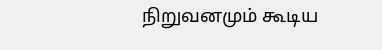நிறுவனமும் கூடிய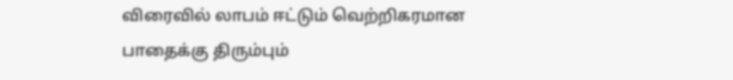விரைவில் லாபம் ஈட்டும் வெற்றிகரமான பாதைக்கு திரும்பும்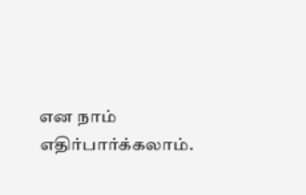என நாம் எதிர்பார்க்கலாம்.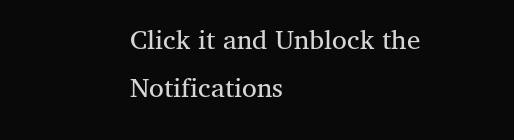Click it and Unblock the Notifications